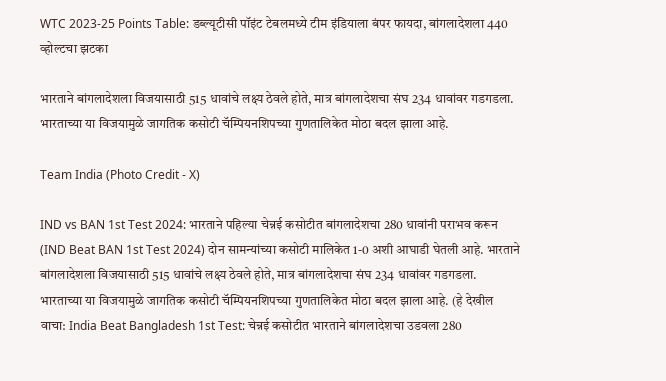WTC 2023-25 Points Table: डब्ल्यूटीसी पॉइंट टेबलमध्ये टीम इंडियाला बंपर फायदा, बांगलादेशला 440 व्होल्टचा झटका

भारताने बांगलादेशला विजयासाठी 515 धावांचे लक्ष्य ठेवले होते, मात्र बांगलादेशचा संघ 234 धावांवर गडगडला. भारताच्या या विजयामुळे जागतिक कसोटी चॅम्पियनशिपच्या गुणतालिकेत मोठा बदल झाला आहे.

Team India (Photo Credit - X)

IND vs BAN 1st Test 2024: भारताने पहिल्या चेन्नई कसोटीत बांगलादेशचा 280 धावांनी पराभव करून (IND Beat BAN 1st Test 2024) दोन सामन्यांच्या कसोटी मालिकेत 1-0 अशी आघाडी घेतली आहे. भारताने बांगलादेशला विजयासाठी 515 धावांचे लक्ष्य ठेवले होते, मात्र बांगलादेशचा संघ 234 धावांवर गडगडला. भारताच्या या विजयामुळे जागतिक कसोटी चॅम्पियनशिपच्या गुणतालिकेत मोठा बदल झाला आहे. (हे देखील वाचा: India Beat Bangladesh 1st Test: चेन्नई कसोटीत भारताने बांगलादेशचा उडवला 280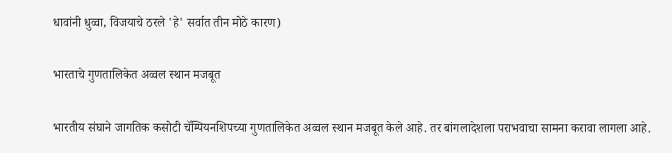धावांनी धुव्वा, विजयाचे ठरले 'हे' सर्वात तीन मोठे कारण)

भारताचे गुणतालिकेत अव्वल स्थान मजबूत

भारतीय संघाने जागतिक कसोटी चॅम्पियनशिपच्या गुणतालिकेत अव्वल स्थान मजबूत केले आहे. तर बांगलादेशला पराभवाचा सामना करावा लागला आहे.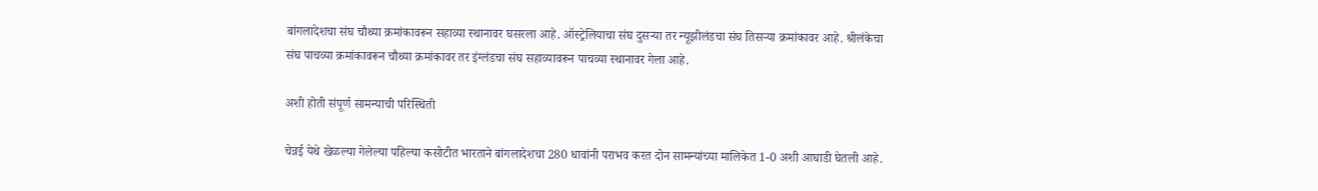बांगलादेशचा संघ चौथ्या क्रमांकावरून सहाव्या स्थानावर घसरला आहे. ऑस्ट्रेलियाचा संघ दुसऱ्या तर न्यूझीलंडचा संघ तिसऱ्या क्रमांकावर आहे. श्रीलंकेचा संघ पाचव्या क्रमांकावरून चौथ्या क्रमांकावर तर इंग्लंडचा संघ सहाव्यावरून पाचव्या स्थानावर गेला आहे.

अशी होती संपूर्ण सामन्याची परिस्थिती

चेन्नई येथे खेळल्या गेलेल्या पहिल्या कसोटीत भारताने बांगलादेशचा 280 धावांनी पराभव करत दोन सामन्यांच्या मालिकेत 1-0 अशी आघाडी घेतली आहे.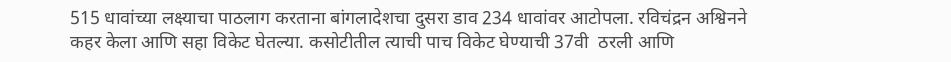515 धावांच्या लक्ष्याचा पाठलाग करताना बांगलादेशचा दुसरा डाव 234 धावांवर आटोपला. रविचंद्रन अश्विनने कहर केला आणि सहा विकेट घेतल्या. कसोटीतील त्याची पाच विकेट घेण्याची 37वी  ठरली आणि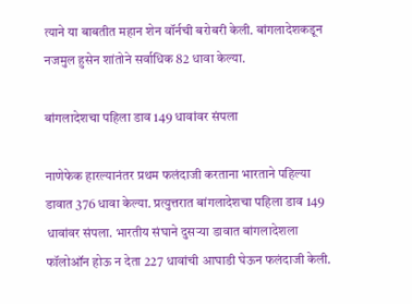त्याने या बाबतीत महान शेन वॉर्नची बरोबरी केली. बांगलादेशकडून नजमुल हुसेन शांतोने सर्वाधिक 82 धावा केल्या.

बांगलादेशचा पहिला डाव 149 धावांवर संपला

नाणेफेक हारल्यानंतर प्रथम फलंदाजी करताना भारताने पहिल्या डावात 376 धावा केल्या. प्रत्युत्तरात बांगलादेशचा पहिला डाव 149 धावांवर संपला. भारतीय संघाने दुसऱ्या डावात बांगलादेशला फॉलोऑन होऊ न देता 227 धावांची आघाडी घेऊन फलंदाजी केली.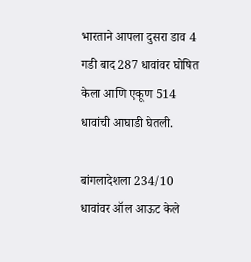भारताने आपला दुसरा डाव 4 गडी बाद 287 धावांवर घोषित केला आणि एकूण 514 धावांची आघाडी घेतली.

बांगलादेशला 234/10 धावांवर ऑल आऊट केले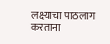लक्ष्याचा पाठलाग करताना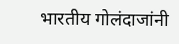भारतीय गोलंदाजांनी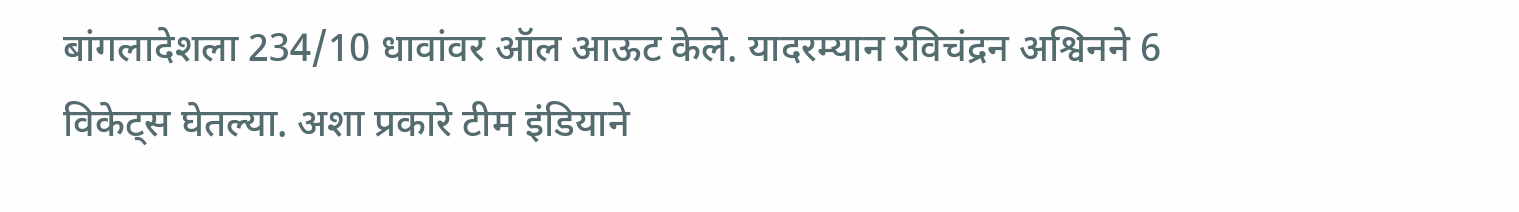बांगलादेशला 234/10 धावांवर ऑल आऊट केले. यादरम्यान रविचंद्रन अश्विनने 6 विकेट्स घेतल्या. अशा प्रकारे टीम इंडियाने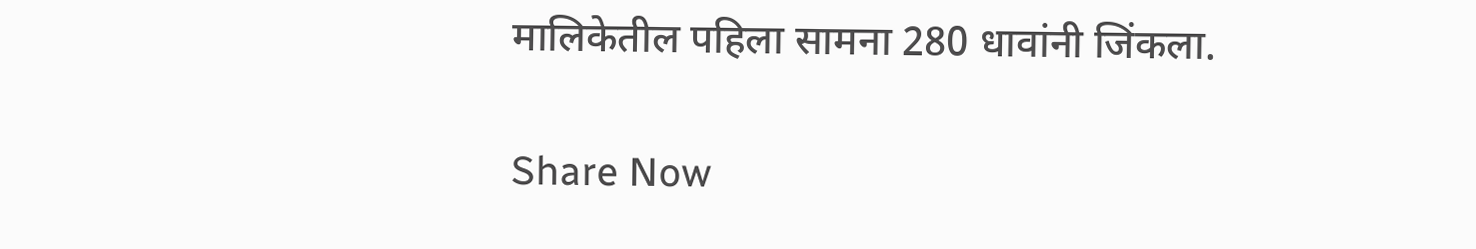मालिकेतील पहिला सामना 280 धावांनी जिंकला.

Share Now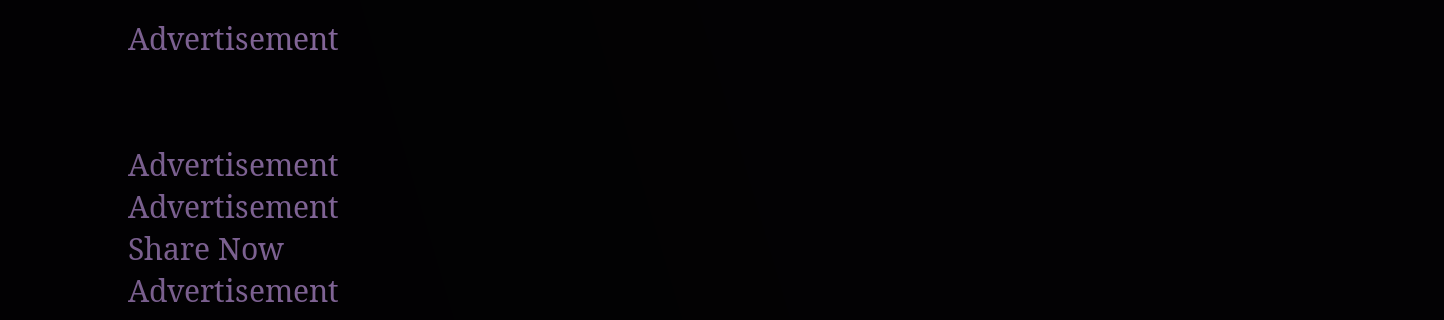Advertisement


Advertisement
Advertisement
Share Now
Advertisement